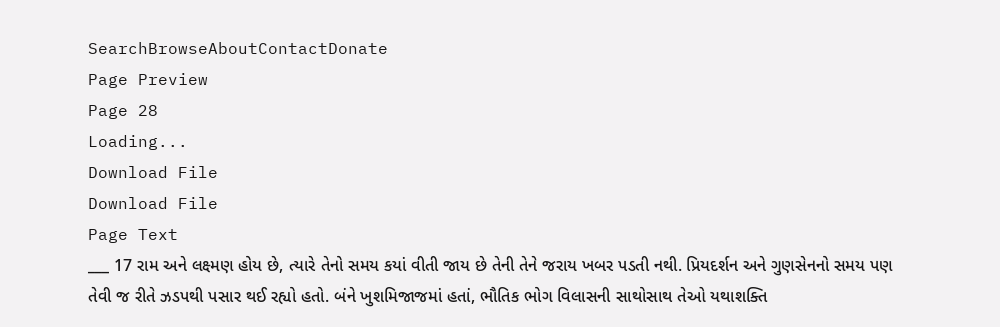SearchBrowseAboutContactDonate
Page Preview
Page 28
Loading...
Download File
Download File
Page Text
___ 17 રામ અને લક્ષ્મણ હોય છે, ત્યારે તેનો સમય કયાં વીતી જાય છે તેની તેને જરાય ખબર પડતી નથી. પ્રિયદર્શન અને ગુણસેનનો સમય પણ તેવી જ રીતે ઝડપથી પસાર થઈ રહ્યો હતો. બંને ખુશમિજાજમાં હતાં, ભૌતિક ભોગ વિલાસની સાથોસાથ તેઓ યથાશક્તિ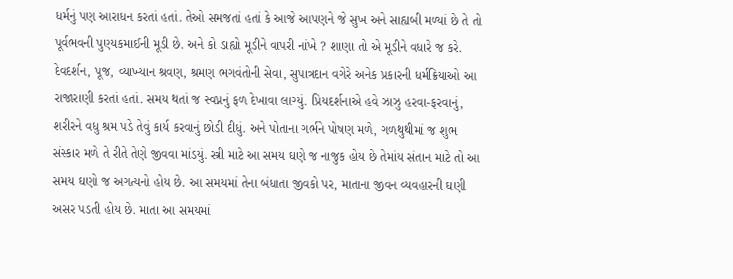ધર્મનું પણ આરાધન કરતાં હતાં. તેઓ સમજતાં હતાં કે આજે આપણને જે સુખ અને સાહ્યબી મળ્યાં છે તે તો પૂર્વભવની પુણ્યકમાઈની મૂડી છે. અને કો ડાહ્યો મૂડીને વાપરી નાંખે ? શાણા તો એ મૂડીને વધારે જ કરે. દેવદર્શન, પૂજ, વ્યાખ્યાન શ્રવણ, શ્રમણ ભગવંતોની સેવા, સુપાત્રદાન વગેરે અનેક પ્રકારની ધર્મક્રિયાઓ આ રાજારાણી કરતાં હતાં. સમય થતાં જ સ્વપ્નનું ફળ દેખાવા લાગ્યું. પ્રિયદર્શનાએ હવે ઝાઝુ હરવા-ફરવાનું, શરીરને વધુ શ્રમ પડે તેવું કાર્ય કરવાનું છોડી દીધું. અને પોતાના ગર્ભને પોષણ મળે, ગળથુથીમાં જ શુભ સંસ્કાર મળે તે રીતે તેણે જીવવા માંડયું. સ્ત્રી માટે આ સમય ઘણે જ નાજુક હોય છે તેમાંય સંતાન માટે તો આ સમય ઘણો જ અગત્યનો હોય છે. આ સમયમાં તેના બંધાતા જીવકો પર, માતાના જીવન વ્યવહારની ઘણી અસર પડતી હોય છે. માતા આ સમયમાં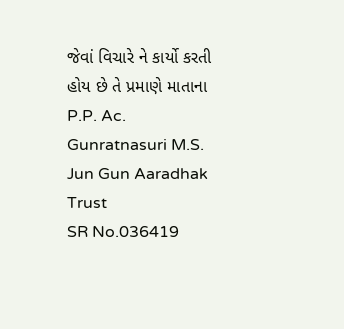જેવાં વિચારે ને કાર્યો કરતી હોય છે તે પ્રમાણે માતાના P.P. Ac. Gunratnasuri M.S. Jun Gun Aaradhak Trust
SR No.036419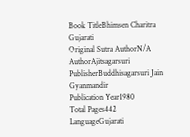Book TitleBhimsen Charitra Gujarati
Original Sutra AuthorN/A
AuthorAjitsagarsuri
PublisherBuddhisagarsuri Jain Gyanmandir
Publication Year1980
Total Pages442
LanguageGujarati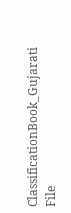ClassificationBook_Gujarati
File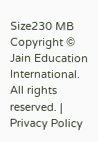Size230 MB
Copyright © Jain Education International. All rights reserved. | Privacy Policy